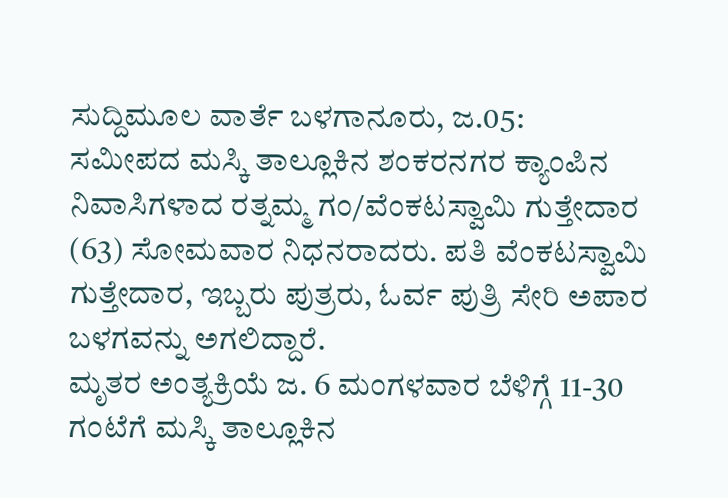ಸುದ್ದಿಮೂಲ ವಾರ್ತೆ ಬಳಗಾನೂರು, ಜ.05:
ಸಮೀಪದ ಮಸ್ಕಿ ತಾಲ್ಲೂಕಿನ ಶಂಕರನಗರ ಕ್ಯಾಂಪಿನ ನಿವಾಸಿಗಳಾದ ರತ್ನಮ್ಮ ಗಂ/ವೆಂಕಟಸ್ವಾಮಿ ಗುತ್ತೇದಾರ (63) ಸೋಮವಾರ ನಿಧನರಾದರು. ಪತಿ ವೆಂಕಟಸ್ವಾಮಿ ಗುತ್ತೇದಾರ, ಇಬ್ಬರು ಪುತ್ರರು, ಓರ್ವ ಪುತ್ರಿ ಸೇರಿ ಅಪಾರ ಬಳಗವನ್ನು ಅಗಲಿದ್ದಾರೆ.
ಮೃತರ ಅಂತ್ಯಕ್ರಿಯೆ ಜ. 6 ಮಂಗಳವಾರ ಬೆಳಿಗ್ಗೆ 11-30 ಗಂಟೆಗೆ ಮಸ್ಕಿ ತಾಲ್ಲೂಕಿನ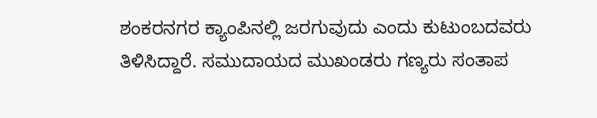ಶಂಕರನಗರ ಕ್ಯಾಂಪಿನಲ್ಲಿ ಜರಗುವುದು ಎಂದು ಕುಟುಂಬದವರು ತಿಳಿಸಿದ್ದಾರೆ. ಸಮುದಾಯದ ಮುಖಂಡರು ಗಣ್ಯರು ಸಂತಾಪ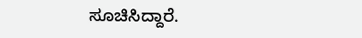ಸೂಚಿಸಿದ್ದಾರೆ.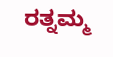ರತ್ನಮ್ಮ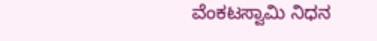ವೆಂಕಟಸ್ವಾಮಿ ನಿಧನ